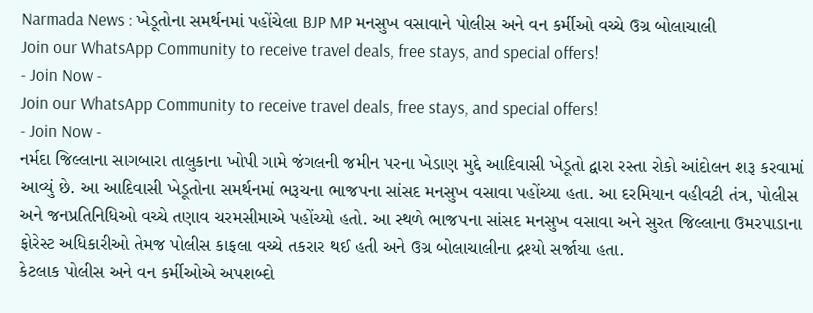Narmada News : ખેડૂતોના સમર્થનમાં પહોંચેલા BJP MP મનસુખ વસાવાને પોલીસ અને વન કર્મીઓ વચ્ચે ઉગ્ર બોલાચાલી
Join our WhatsApp Community to receive travel deals, free stays, and special offers!
- Join Now -
Join our WhatsApp Community to receive travel deals, free stays, and special offers!
- Join Now -
નર્મદા જિલ્લાના સાગબારા તાલુકાના ખોપી ગામે જંગલની જમીન પરના ખેડાણ મુદ્દે આદિવાસી ખેડૂતો દ્વારા રસ્તા રોકો આંદોલન શરૂ કરવામાં આવ્યું છે. આ આદિવાસી ખેડૂતોના સમર્થનમાં ભરૂચના ભાજપના સાંસદ મનસુખ વસાવા પહોંચ્યા હતા. આ દરમિયાન વહીવટી તંત્ર, પોલીસ અને જનપ્રતિનિધિઓ વચ્ચે તણાવ ચરમસીમાએ પહોંચ્યો હતો. આ સ્થળે ભાજપના સાંસદ મનસુખ વસાવા અને સુરત જિલ્લાના ઉમરપાડાના ફોરેસ્ટ અધિકારીઓ તેમજ પોલીસ કાફલા વચ્ચે તકરાર થઈ હતી અને ઉગ્ર બોલાચાલીના દ્રશ્યો સર્જાયા હતા.
કેટલાક પોલીસ અને વન કર્મીઓએ અપશબ્દો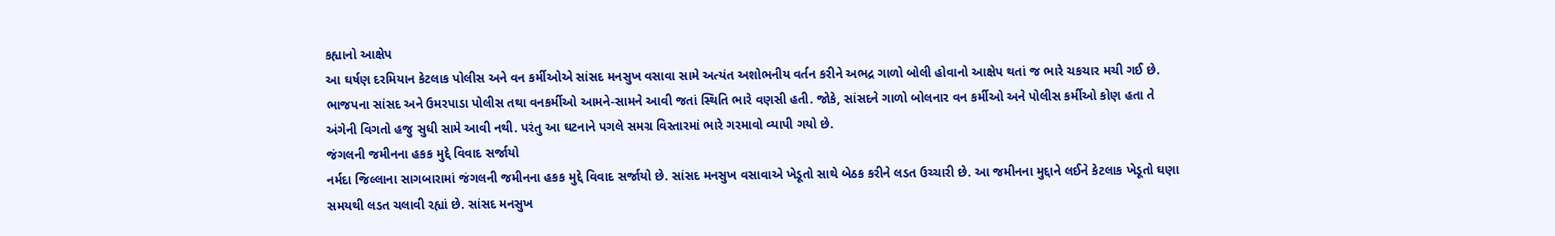કહ્યાનો આક્ષેપ
આ ઘર્ષણ દરમિયાન કેટલાક પોલીસ અને વન કર્મીઓએ સાંસદ મનસુખ વસાવા સામે અત્યંત અશોભનીય વર્તન કરીને અભદ્ર ગાળો બોલી હોવાનો આક્ષેપ થતાં જ ભારે ચકચાર મચી ગઈ છે. ભાજપના સાંસદ અને ઉમરપાડા પોલીસ તથા વનકર્મીઓ આમને-સામને આવી જતાં સ્થિતિ ભારે વણસી હતી. જોકે, સાંસદને ગાળો બોલનાર વન કર્મીઓ અને પોલીસ કર્મીઓ કોણ હતા તે અંગેની વિગતો હજુ સુધી સામે આવી નથી. પરંતુ આ ઘટનાને પગલે સમગ્ર વિસ્તારમાં ભારે ગરમાવો વ્યાપી ગયો છે.
જંગલની જમીનના હકક મુદ્દે વિવાદ સર્જાયો
નર્મદા જિલ્લાના સાગબારામાં જંગલની જમીનના હકક મુદ્દે વિવાદ સર્જાયો છે. સાંસદ મનસુખ વસાવાએ ખેડૂતો સાથે બેઠક કરીને લડત ઉચ્ચારી છે. આ જમીનના મુદ્દાને લઈને કેટલાક ખેડૂતો ઘણા સમયથી લડત ચલાવી રહ્યાં છે. સાંસદ મનસુખ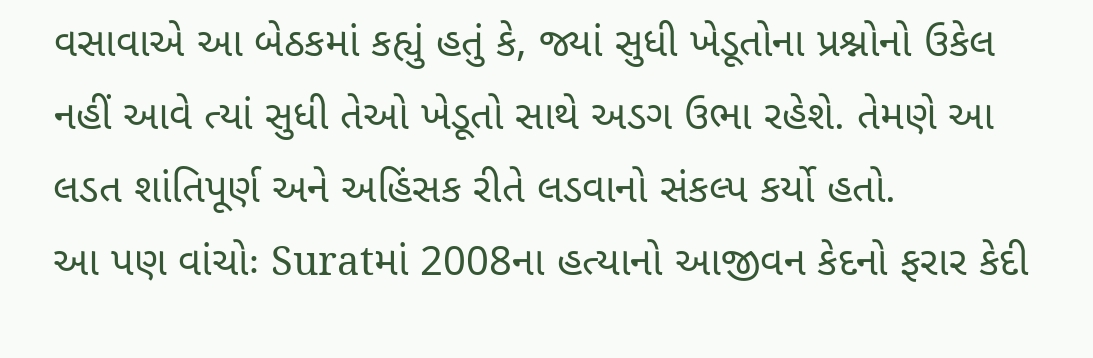વસાવાએ આ બેઠકમાં કહ્યું હતું કે, જ્યાં સુધી ખેડૂતોના પ્રશ્નોનો ઉકેલ નહીં આવે ત્યાં સુધી તેઓ ખેડૂતો સાથે અડગ ઉભા રહેશે. તેમણે આ લડત શાંતિપૂર્ણ અને અહિંસક રીતે લડવાનો સંકલ્પ કર્યો હતો.
આ પણ વાંચોઃ Suratમાં 2008ના હત્યાનો આજીવન કેદનો ફરાર કેદી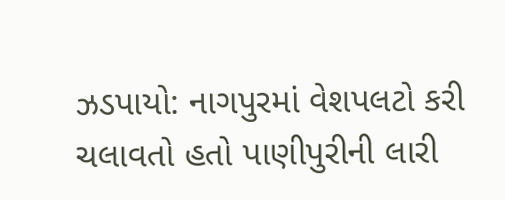ઝડપાયો: નાગપુરમાં વેશપલટો કરી ચલાવતો હતો પાણીપુરીની લારી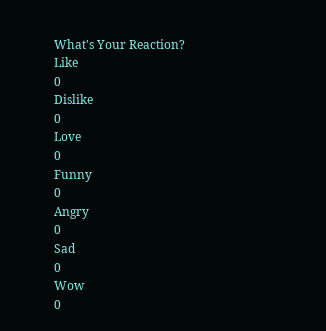What's Your Reaction?
Like
0
Dislike
0
Love
0
Funny
0
Angry
0
Sad
0
Wow
0